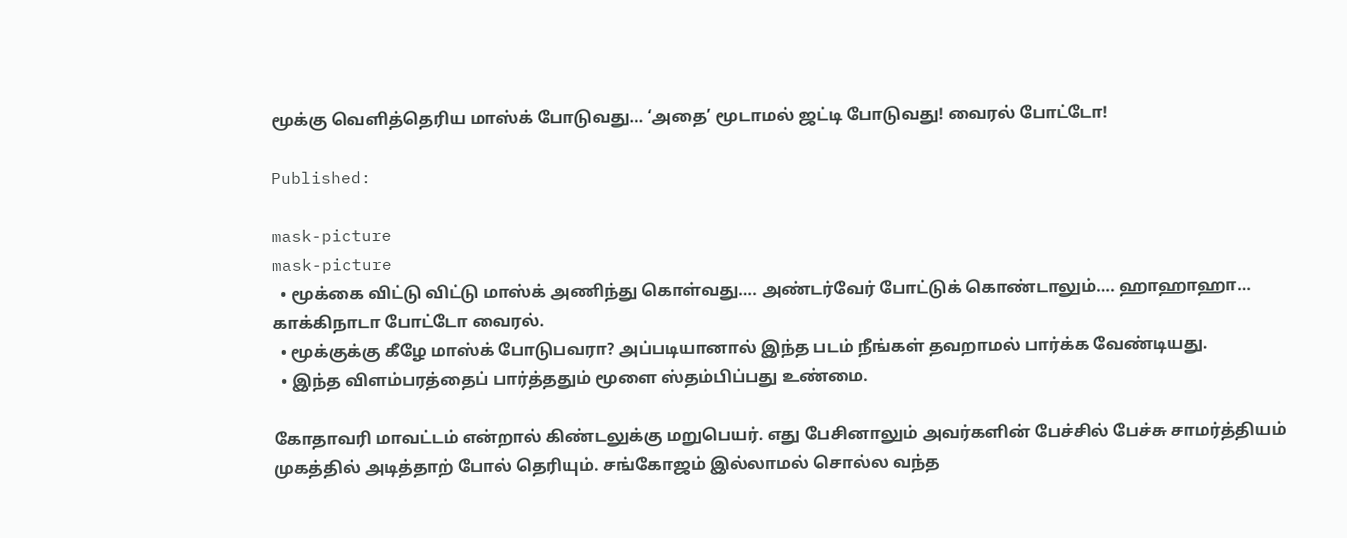மூக்கு வெளித்தெரிய மாஸ்க் போடுவது… ‘அதை’ மூடாமல் ஜட்டி போடுவது! வைரல் போட்டோ!

Published:

mask-picture
mask-picture
  • மூக்கை விட்டு விட்டு மாஸ்க் அணிந்து கொள்வது…. அண்டர்வேர் போட்டுக் கொண்டாலும்…. ஹாஹாஹா… காக்கிநாடா போட்டோ வைரல்.
  • மூக்குக்கு கீழே மாஸ்க் போடுபவரா? அப்படியானால் இந்த படம் நீங்கள் தவறாமல் பார்க்க வேண்டியது.
  • இந்த விளம்பரத்தைப் பார்த்ததும் மூளை ஸ்தம்பிப்பது உண்மை.

கோதாவரி மாவட்டம் என்றால் கிண்டலுக்கு மறுபெயர். எது பேசினாலும் அவர்களின் பேச்சில் பேச்சு சாமர்த்தியம் முகத்தில் அடித்தாற் போல் தெரியும். சங்கோஜம் இல்லாமல் சொல்ல வந்த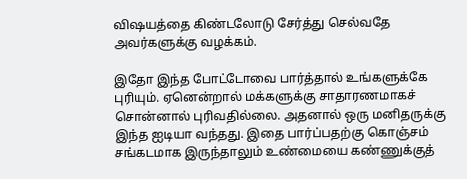விஷயத்தை கிண்டலோடு சேர்த்து செல்வதே அவர்களுக்கு வழக்கம்.

இதோ இந்த போட்டோவை பார்த்தால் உங்களுக்கே புரியும். ஏனென்றால் மக்களுக்கு சாதாரணமாகச் சொன்னால் புரிவதில்லை. அதனால் ஒரு மனிதருக்கு இந்த ஐடியா வந்தது. இதை பார்ப்பதற்கு கொஞ்சம் சங்கடமாக இருந்தாலும் உண்மையை கண்ணுக்குத்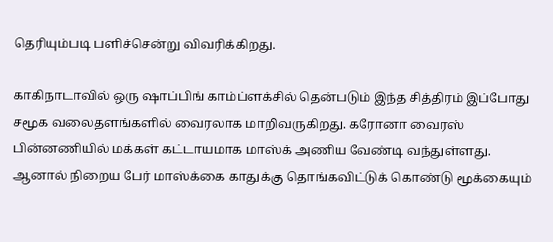தெரியும்படி பளிச்சென்று விவரிக்கிறது.

காகிநாடாவில் ஒரு ஷாப்பிங் காம்ப்ளக்சில் தென்படும் இந்த சித்திரம் இப்போது சமூக வலைதளங்களில் வைரலாக மாறிவருகிறது. கரோனா வைரஸ் பின்னணியில் மக்கள் கட்டாயமாக மாஸ்க் அணிய வேண்டி வந்துள்ளது. ஆனால் நிறைய பேர் மாஸ்க்கை காதுக்கு தொங்கவிட்டுக் கொண்டு மூக்கையும்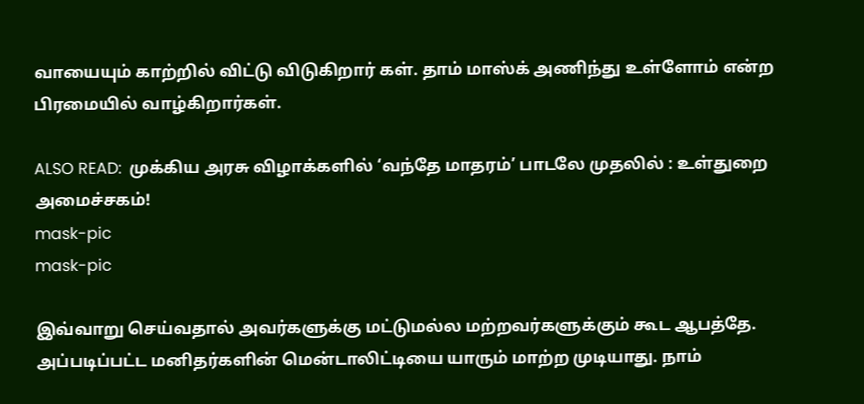வாயையும் காற்றில் விட்டு விடுகிறார் கள். தாம் மாஸ்க் அணிந்து உள்ளோம் என்ற பிரமையில் வாழ்கிறார்கள்.

ALSO READ:  முக்கிய அரசு விழாக்களில் ‘வந்தே மாதரம்’ பாடலே முதலில் : உள்துறை அமைச்சகம்!
mask-pic
mask-pic

இவ்வாறு செய்வதால் அவர்களுக்கு மட்டுமல்ல மற்றவர்களுக்கும் கூட ஆபத்தே. அப்படிப்பட்ட மனிதர்களின் மென்டாலிட்டியை யாரும் மாற்ற முடியாது. நாம்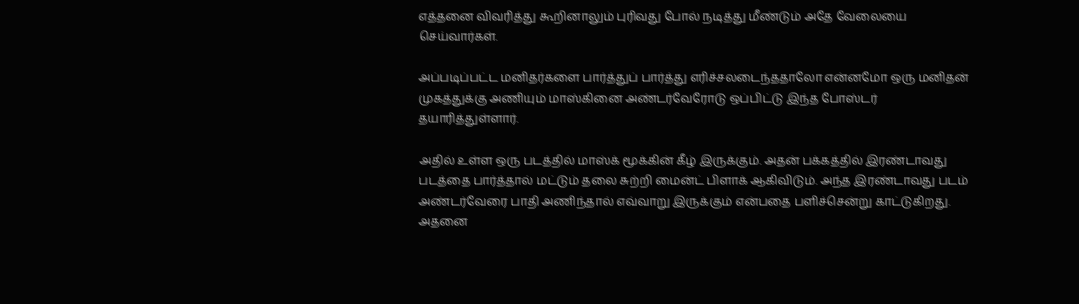எத்தனை விவரித்து கூறினாலும் புரிவது போல் நடித்து மீண்டும் அதே வேலையை செய்வார்கள்.

அப்படிப்பட்ட மனிதர்களை பார்த்துப் பார்த்து எரிச்சலடைந்ததாலோ என்னமோ ஒரு மனிதன் முகத்துக்கு அணியும் மாஸ்கினை அண்டர்வேரோடு ஒப்பிட்டு இந்த போஸ்டர் தயாரித்துள்ளார்.

அதில் உள்ள ஒரு படத்தில் மாஸ்க் மூக்கின் கீழ் இருக்கும். அதன் பக்கத்தில் இரண்டாவது படத்தை பார்த்தால் மட்டும் தலை சுற்றி மைன்ட் பிளாக் ஆகிவிடும். அந்த இரண்டாவது படம் அண்டர்வேரை பாதி அணிந்தால் எவ்வாறு இருக்கும் என்பதை பளிச்சென்று காட்டுகிறது. அதனை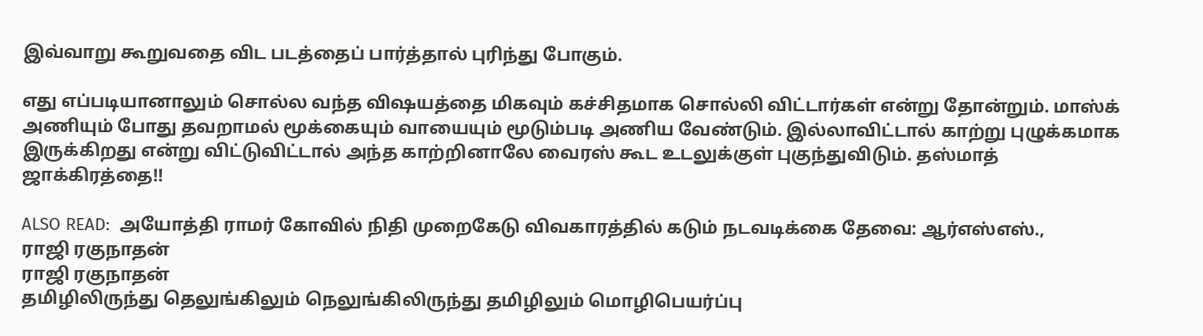இவ்வாறு கூறுவதை விட படத்தைப் பார்த்தால் புரிந்து போகும்.

எது எப்படியானாலும் சொல்ல வந்த விஷயத்தை மிகவும் கச்சிதமாக சொல்லி விட்டார்கள் என்று தோன்றும். மாஸ்க் அணியும் போது தவறாமல் மூக்கையும் வாயையும் மூடும்படி அணிய வேண்டும். இல்லாவிட்டால் காற்று புழுக்கமாக இருக்கிறது என்று விட்டுவிட்டால் அந்த காற்றினாலே வைரஸ் கூட உடலுக்குள் புகுந்துவிடும். தஸ்மாத் ஜாக்கிரத்தை!!

ALSO READ:  அயோத்தி ராமர் கோவில் நிதி முறைகேடு விவகாரத்தில் கடும் நடவடிக்கை தேவை: ஆர்எஸ்எஸ்.,
ராஜி ரகுநாதன்
ராஜி ரகுநாதன்
தமிழிலிருந்து தெலுங்கிலும் நெலுங்கிலிருந்து தமிழிலும் மொழிபெயர்ப்பு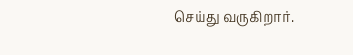செய்து வருகிறார்.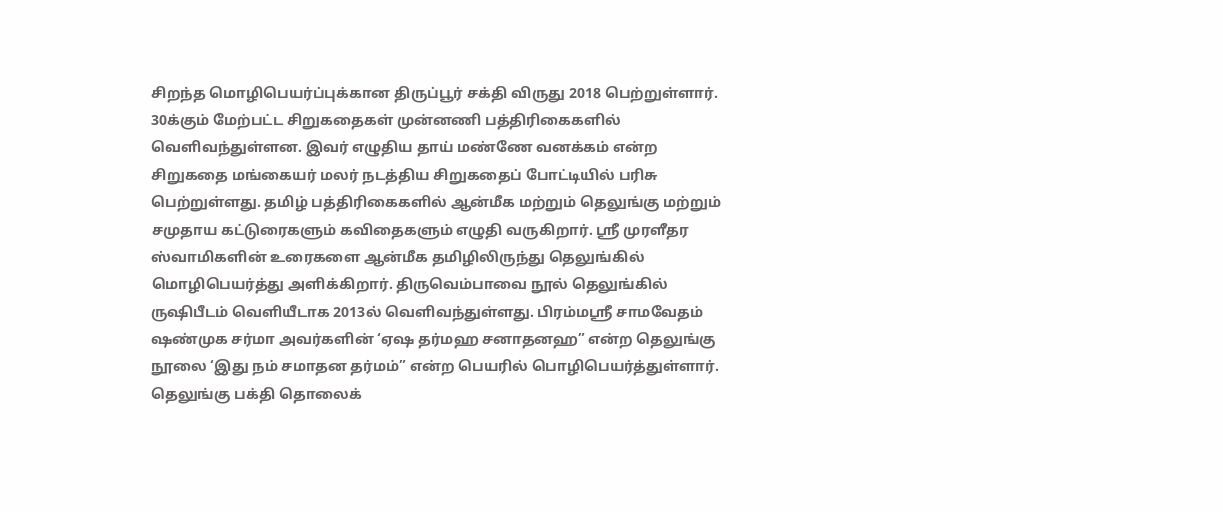சிறந்த மொழிபெயர்ப்புக்கான திருப்பூர் சக்தி விருது 2018 பெற்றுள்ளார். 30க்கும் மேற்பட்ட சிறுகதைகள் முன்னணி பத்திரிகைகளில் வெளிவந்துள்ளன. இவர் எழுதிய தாய் மண்ணே வனக்கம் என்ற சிறுகதை மங்கையர் மலர் நடத்திய சிறுகதைப் போட்டியில் பரிசு பெற்றுள்ளது. தமிழ் பத்திரிகைகளில் ஆன்மீக மற்றும் தெலுங்கு மற்றும் சமுதாய கட்டுரைகளும் கவிதைகளும் எழுதி வருகிறார். ஸ்ரீ முரளீதர ஸ்வாமிகளின் உரைகளை ஆன்மீக தமிழிலிருந்து தெலுங்கில் மொழிபெயர்த்து அளிக்கிறார். திருவெம்பாவை நூல் தெலுங்கில் ருஷிபீடம் வெளியீடாக 2013ல் வெளிவந்துள்ளது. பிரம்மஸ்ரீ சாமவேதம் ஷண்முக சர்மா அவர்களின் ‘ஏஷ தர்மஹ சனாதனஹ” என்ற தெலுங்கு நூலை ‘இது நம் சமாதன தர்மம்” என்ற பெயரில் பொழிபெயர்த்துள்ளார். தெலுங்கு பக்தி தொலைக்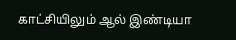காட்சியிலும் ஆல் இண்டியா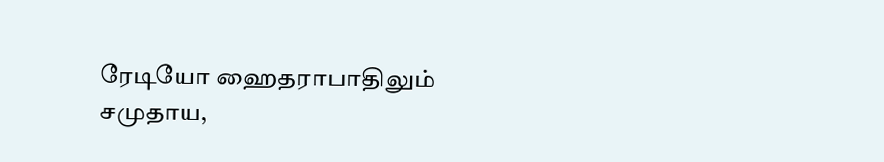ரேடியோ ஹைதராபாதிலும் சமுதாய,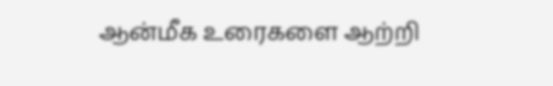ஆன்மீக உரைகளை ஆற்றி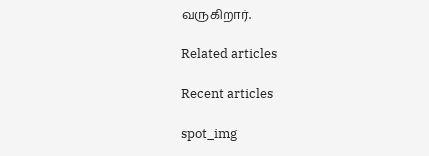வருகிறார்.

Related articles

Recent articles

spot_img